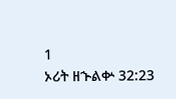1
ኦሪት ዘኍልቍ 32:23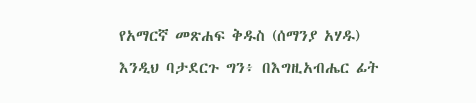የአማርኛ መጽሐፍ ቅዱስ (ሰማንያ አሃዱ)
እንዲህ ባታደርጉ ግን፥ በእግዚአብሔር ፊት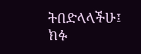ትበድላላችሁ፤ ክፉ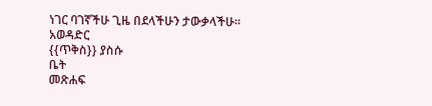ነገር ባገኛችሁ ጊዜ በደላችሁን ታውቃላችሁ።
አወዳድር
{{ጥቅስ}} ያስሱ
ቤት
መጽሐፍ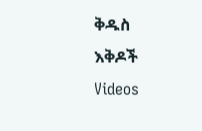ቅዱስ
እቅዶች
Videos